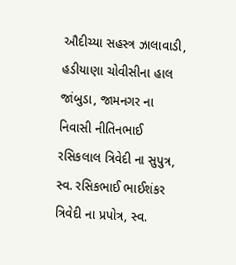ઔદીચ્યા સહસ્ત્ર ઝાલાવાડી, હડીયાણા ચોવીસીના હાલ જાંબુડા, જામનગર ના નિવાસી નીતિનભાઈ રસિકલાલ ત્રિવેદી ના સુપુત્ર, સ્વ. રસિકભાઈ ભાઈશંકર ત્રિવેદી ના પ્રપોત્ર, સ્વ.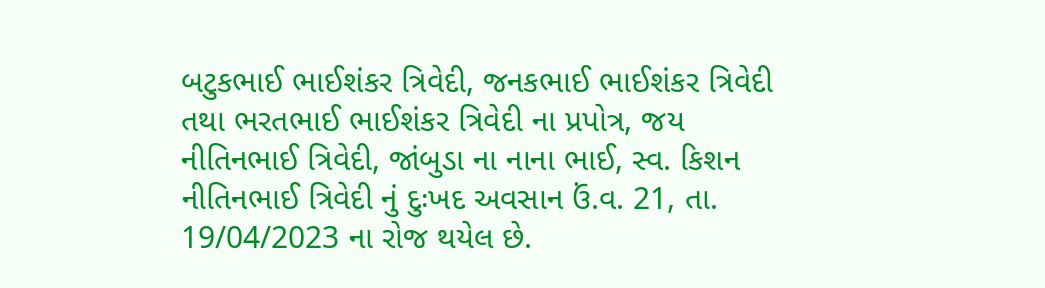બટુકભાઈ ભાઈશંકર ત્રિવેદી, જનકભાઈ ભાઈશંકર ત્રિવેદી તથા ભરતભાઈ ભાઈશંકર ત્રિવેદી ના પ્રપોત્ર, જય નીતિનભાઈ ત્રિવેદી, જાંબુડા ના નાના ભાઈ, સ્વ. કિશન નીતિનભાઈ ત્રિવેદી નું દુઃખદ અવસાન ઉં.વ. 21, તા. 19/04/2023 ના રોજ થયેલ છે.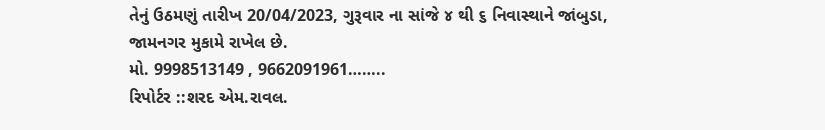તેનું ઉઠમણું તારીખ 20/04/2023, ગુરૂવાર ના સાંજે ૪ થી ૬ નિવાસ્થાને જાંબુડા, જામનગર મુકામે રાખેલ છે.
મો. 9998513149 , 9662091961……..
રિપોર્ટર ::શરદ એમ.રાવલ.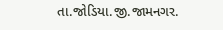તા.જોડિયા.જી.જામનગર.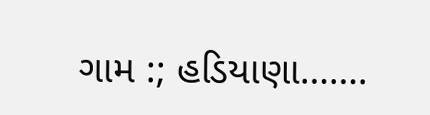ગામ :; હડિયાણા…….